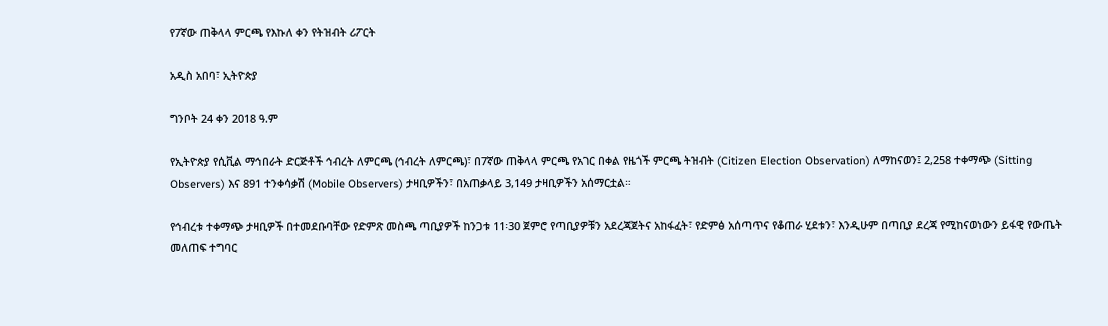የ7ኛው ጠቅላላ ምርጫ የእኩለ ቀን የትዝብት ሪፖርት

አዲስ አበባ፣ ኢትዮጵያ

ግንቦት 24 ቀን 2018 ዓ.ም

የኢትዮጵያ የሲቪል ማኅበራት ድርጅቶች ኅብረት ለምርጫ (ኅብረት ለምርጫ)፣ በ7ኛው ጠቅላላ ምርጫ የአገር በቀል የዜጎች ምርጫ ትዝብት (Citizen Election Observation) ለማከናወን፤ 2,258 ተቀማጭ (Sitting Observers) እና 891 ተንቀሳቃሽ (Mobile Observers) ታዛቢዎችን፣ በአጠቃላይ 3,149 ታዛቢዎችን አሰማርቷል።

የኅብረቱ ተቀማጭ ታዛቢዎች በተመደቡባቸው የድምጽ መስጫ ጣቢያዎች ከንጋቱ 11፡30 ጀምሮ የጣቢያዎቹን አደረጃጀትና አከፋፈት፣ የድምፅ አሰጣጥና የቆጠራ ሂደቱን፣ እንዲሁም በጣቢያ ደረጃ የሚከናወነውን ይፋዊ የውጤት መለጠፍ ተግባር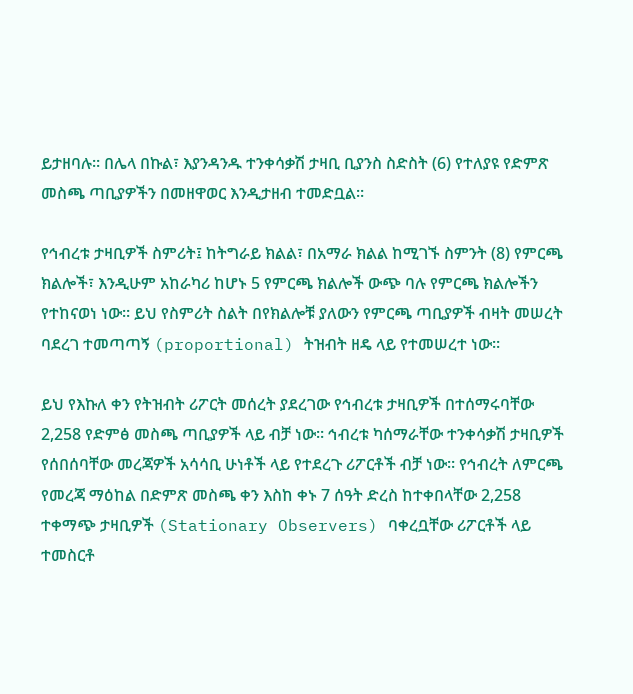ይታዘባሉ። በሌላ በኩል፣ እያንዳንዱ ተንቀሳቃሽ ታዛቢ ቢያንስ ስድስት (6) የተለያዩ የድምጽ መስጫ ጣቢያዎችን በመዘዋወር እንዲታዘብ ተመድቧል።

የኅብረቱ ታዛቢዎች ስምሪት፤ ከትግራይ ክልል፣ በአማራ ክልል ከሚገኙ ስምንት (8) የምርጫ ክልሎች፣ እንዲሁም አከራካሪ ከሆኑ 5 የምርጫ ክልሎች ውጭ ባሉ የምርጫ ክልሎችን የተከናወነ ነው። ይህ የስምሪት ስልት በየክልሎቹ ያለውን የምርጫ ጣቢያዎች ብዛት መሠረት ባደረገ ተመጣጣኝ (proportional) ትዝብት ዘዴ ላይ የተመሠረተ ነው።

ይህ የእኩለ ቀን የትዝብት ሪፖርት መሰረት ያደረገው የኅብረቱ ታዛቢዎች በተሰማሩባቸው 2,258 የድምፅ መስጫ ጣቢያዎች ላይ ብቻ ነው። ኅብረቱ ካሰማራቸው ተንቀሳቃሽ ታዛቢዎች የሰበሰባቸው መረጃዎች አሳሳቢ ሁነቶች ላይ የተደረጉ ሪፖርቶች ብቻ ነው። የኅብረት ለምርጫ የመረጃ ማዕከል በድምጽ መስጫ ቀን እስከ ቀኑ 7 ሰዓት ድረስ ከተቀበላቸው 2,258 ተቀማጭ ታዛቢዎች (Stationary Observers) ባቀረቧቸው ሪፖርቶች ላይ ተመስርቶ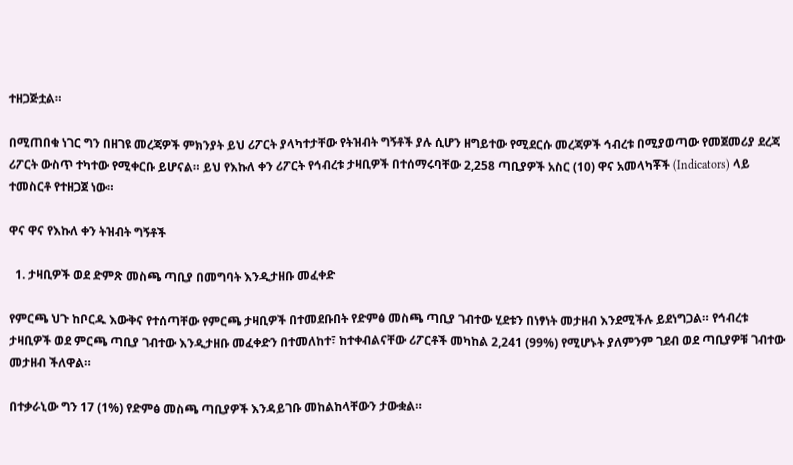ተዘጋጅቷል።

በሚጠበቁ ነገር ግን በዘገዩ መረጃዎች ምክንያት ይህ ሪፖርት ያላካተታቸው የትዝብት ግኝቶች ያሉ ሲሆን ዘግይተው የሚደርሱ መረጃዎች ኅብረቱ በሚያወጣው የመጀመሪያ ደረጃ ሪፖርት ውስጥ ተካተው የሚቀርቡ ይሆናል። ይህ የእኩለ ቀን ሪፖርት የኅብረቱ ታዛቢዎች በተሰማሩባቸው 2,258 ጣቢያዎች አስር (10) ዋና አመላካቾች (Indicators) ላይ ተመስርቶ የተዘጋጀ ነው።

ዋና ዋና የእኩለ ቀን ትዝብት ግኝቶች

  1. ታዛቢዎች ወደ ድምጽ መስጫ ጣቢያ በመግባት እንዲታዘቡ መፈቀድ

የምርጫ ህጉ ከቦርዱ እውቅና የተሰጣቸው የምርጫ ታዛቢዎች በተመደቡበት የድምፅ መስጫ ጣቢያ ገብተው ሂደቱን በነፃነት መታዘብ እንደሚችሉ ይደነግጋል። የኅብረቱ ታዛቢዎች ወደ ምርጫ ጣቢያ ገብተው እንዲታዘቡ መፈቀድን በተመለከተ፣ ከተቀብልናቸው ሪፖርቶች መካከል 2,241 (99%) የሚሆኑት ያለምንም ገደብ ወደ ጣቢያዎቹ ገብተው መታዘብ ችለዋል።

በተቃራኒው ግን 17 (1%) የድምፅ መስጫ ጣቢያዎች እንዳይገቡ መከልከላቸውን ታውቋል።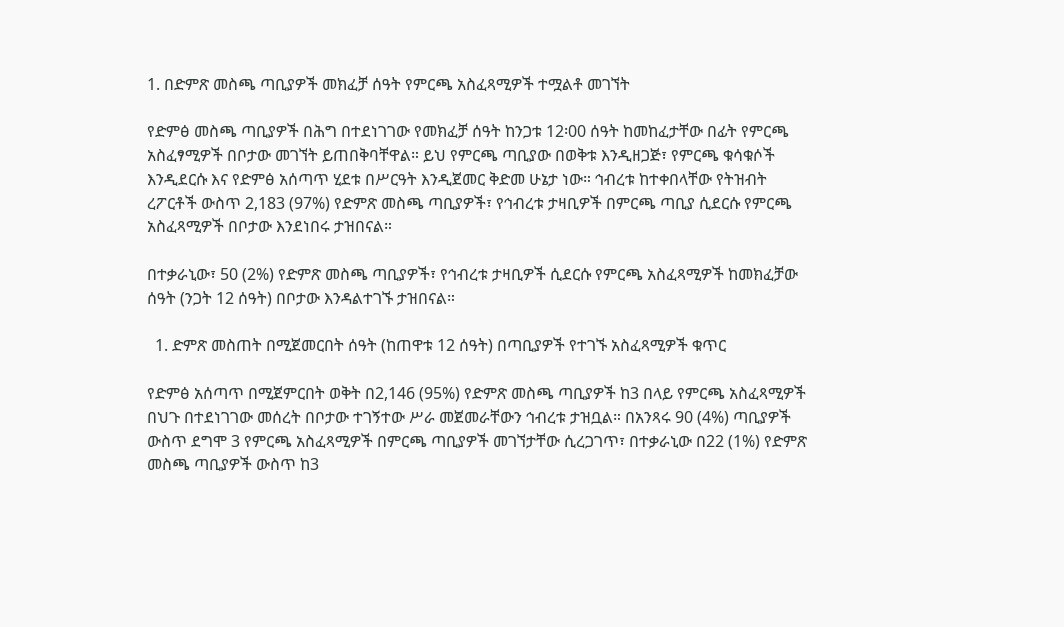1. በድምጽ መስጫ ጣቢያዎች መክፈቻ ሰዓት የምርጫ አስፈጻሚዎች ተሟልቶ መገኘት

የድምፅ መስጫ ጣቢያዎች በሕግ በተደነገገው የመክፈቻ ሰዓት ከንጋቱ 12፡00 ሰዓት ከመከፈታቸው በፊት የምርጫ አስፈፃሚዎች በቦታው መገኘት ይጠበቅባቸዋል። ይህ የምርጫ ጣቢያው በወቅቱ እንዲዘጋጅ፣ የምርጫ ቁሳቁሶች እንዲደርሱ እና የድምፅ አሰጣጥ ሂደቱ በሥርዓት እንዲጀመር ቅድመ ሁኔታ ነው። ኅብረቱ ከተቀበላቸው የትዝብት ረፖርቶች ውስጥ 2,183 (97%) የድምጽ መስጫ ጣቢያዎች፣ የኅብረቱ ታዛቢዎች በምርጫ ጣቢያ ሲደርሱ የምርጫ አስፈጻሚዎች በቦታው እንደነበሩ ታዝበናል።

በተቃራኒው፣ 50 (2%) የድምጽ መስጫ ጣቢያዎች፣ የኅብረቱ ታዛቢዎች ሲደርሱ የምርጫ አስፈጻሚዎች ከመክፈቻው ሰዓት (ንጋት 12 ሰዓት) በቦታው እንዳልተገኙ ታዝበናል።

  1. ድምጽ መስጠት በሚጀመርበት ሰዓት (ከጠዋቱ 12 ሰዓት) በጣቢያዎች የተገኙ አስፈጻሚዎች ቁጥር

የድምፅ አሰጣጥ በሚጀምርበት ወቅት በ2,146 (95%) የድምጽ መስጫ ጣቢያዎች ከ3 በላይ የምርጫ አስፈጻሚዎች በህጉ በተደነገገው መሰረት በቦታው ተገኝተው ሥራ መጀመራቸውን ኅብረቱ ታዝቧል። በአንጻሩ 90 (4%) ጣቢያዎች ውስጥ ደግሞ 3 የምርጫ አስፈጻሚዎች በምርጫ ጣቢያዎች መገኘታቸው ሲረጋገጥ፣ በተቃራኒው በ22 (1%) የድምጽ መስጫ ጣቢያዎች ውስጥ ከ3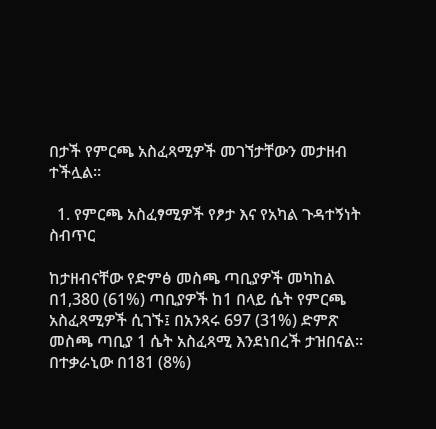በታች የምርጫ አስፈጻሚዎች መገኘታቸውን መታዘብ ተችሏል።

  1. የምርጫ አስፈፃሚዎች የፆታ እና የአካል ጉዳተኝነት ስብጥር

ከታዘብናቸው የድምፅ መስጫ ጣቢያዎች መካከል በ1,380 (61%) ጣቢያዎች ከ1 በላይ ሴት የምርጫ አስፈጻሚዎች ሲገኙ፤ በአንጻሩ 697 (31%) ድምጽ መስጫ ጣቢያ 1 ሴት አስፈጻሚ እንደነበረች ታዝበናል። በተቃራኒው በ181 (8%)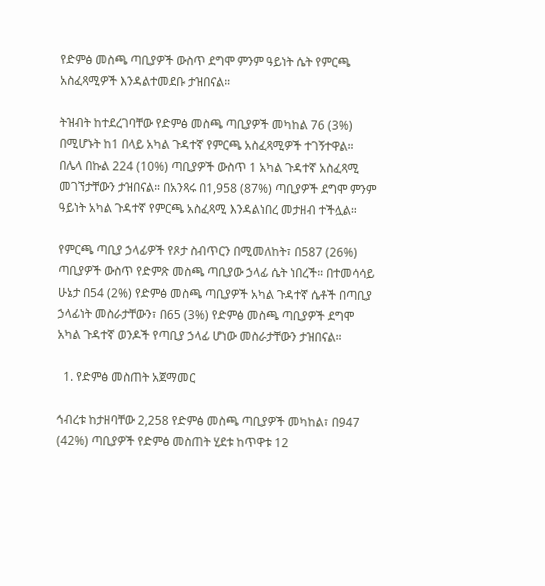የድምፅ መስጫ ጣቢያዎች ውስጥ ደግሞ ምንም ዓይነት ሴት የምርጫ አስፈጻሚዎች እንዳልተመደቡ ታዝበናል።

ትዝብት ከተደረገባቸው የድምፅ መስጫ ጣቢያዎች መካከል 76 (3%) በሚሆኑት ከ1 በላይ አካል ጉዳተኛ የምርጫ አስፈጻሚዎች ተገኝተዋል። በሌላ በኩል 224 (10%) ጣቢያዎች ውስጥ 1 አካል ጉዳተኛ አስፈጻሚ መገኘታቸውን ታዝበናል። በአንጻሩ በ1,958 (87%) ጣቢያዎች ደግሞ ምንም ዓይነት አካል ጉዳተኛ የምርጫ አስፈጻሚ እንዳልነበረ መታዘብ ተችሏል።

የምርጫ ጣቢያ ኃላፊዎች የጾታ ስብጥርን በሚመለከት፣ በ587 (26%) ጣቢያዎች ውስጥ የድምጽ መስጫ ጣቢያው ኃላፊ ሴት ነበረች። በተመሳሳይ ሁኔታ በ54 (2%) የድምፅ መስጫ ጣቢያዎች አካል ጉዳተኛ ሴቶች በጣቢያ ኃላፊነት መስራታቸውን፣ በ65 (3%) የድምፅ መስጫ ጣቢያዎች ደግሞ አካል ጉዳተኛ ወንዶች የጣቢያ ኃላፊ ሆነው መስራታቸውን ታዝበናል።

  1. የድምፅ መስጠት አጀማመር

ኅብረቱ ከታዘባቸው 2,258 የድምፅ መስጫ ጣቢያዎች መካከል፣ በ947 (42%) ጣቢያዎች የድምፅ መስጠት ሂደቱ ከጥዋቱ 12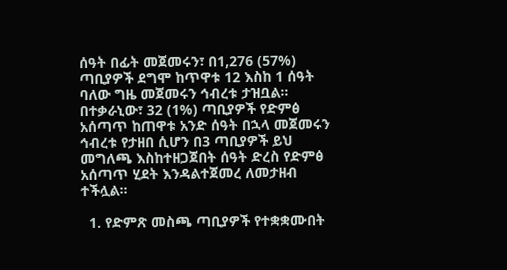ሰዓት በፊት መጀመሩን፣ በ1,276 (57%) ጣቢያዎች ደግሞ ከጥዋቱ 12 እስከ 1 ሰዓት ባለው ግዜ መጀመሩን ኅብረቱ ታዝቧል። በተቃራኒው፣ 32 (1%) ጣቢያዎች የድምፅ አሰጣጥ ከጠዋቱ አንድ ሰዓት በኋላ መጀመሩን ኅብረቱ የታዘበ ሲሆን በ3 ጣቢያዎች ይህ መግለጫ እስከተዘጋጀበት ሰዓት ድረስ የድምፅ አሰጣጥ ሂደት እንዳልተጀመረ ለመታዘብ ተችሏል።

  1. የድምጽ መስጫ ጣቢያዎች የተቋቋሙበት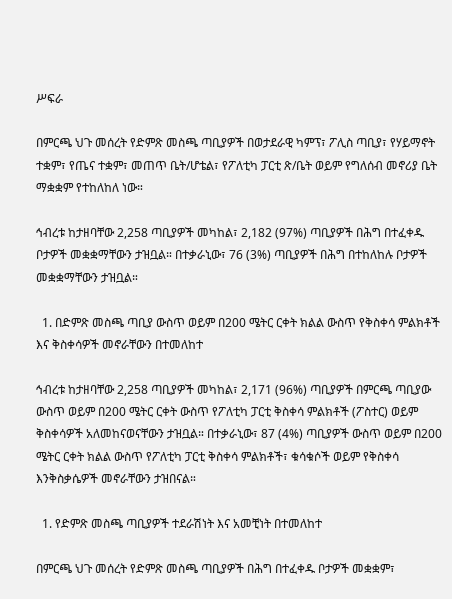ሥፍራ

በምርጫ ህጉ መሰረት የድምጽ መስጫ ጣቢያዎች በወታደራዊ ካምፕ፣ ፖሊስ ጣቢያ፣ የሃይማኖት ተቋም፣ የጤና ተቋም፣ መጠጥ ቤት/ሆቴል፣ የፖለቲካ ፓርቲ ጽ/ቤት ወይም የግለሰብ መኖሪያ ቤት ማቋቋም የተከለከለ ነው።

ኅብረቱ ከታዘባቸው 2,258 ጣቢያዎች መካከል፣ 2,182 (97%) ጣቢያዎች በሕግ በተፈቀዱ ቦታዎች መቋቋማቸውን ታዝቧል። በተቃራኒው፣ 76 (3%) ጣቢያዎች በሕግ በተከለከሉ ቦታዎች መቋቋማቸውን ታዝቧል።

  1. በድምጽ መስጫ ጣቢያ ውስጥ ወይም በ200 ሜትር ርቀት ክልል ውስጥ የቅስቀሳ ምልክቶች እና ቅስቀሳዎች መኖራቸውን በተመለከተ

ኅብረቱ ከታዘባቸው 2,258 ጣቢያዎች መካከል፣ 2,171 (96%) ጣቢያዎች በምርጫ ጣቢያው ውስጥ ወይም በ200 ሜትር ርቀት ውስጥ የፖለቲካ ፓርቲ ቅስቀሳ ምልክቶች (ፖስተር) ወይም ቅስቀሳዎች አለመከናወናቸውን ታዝቧል። በተቃራኒው፣ 87 (4%) ጣቢያዎች ውስጥ ወይም በ200 ሜትር ርቀት ክልል ውስጥ የፖለቲካ ፓርቲ ቅስቀሳ ምልክቶች፣ ቁሳቁሶች ወይም የቅስቀሳ እንቅስቃሴዎች መኖራቸውን ታዝበናል።

  1. የድምጽ መስጫ ጣቢያዎች ተደራሽነት እና አመቺነት በተመለከተ

በምርጫ ህጉ መሰረት የድምጽ መስጫ ጣቢያዎች በሕግ በተፈቀዱ ቦታዎች መቋቋም፣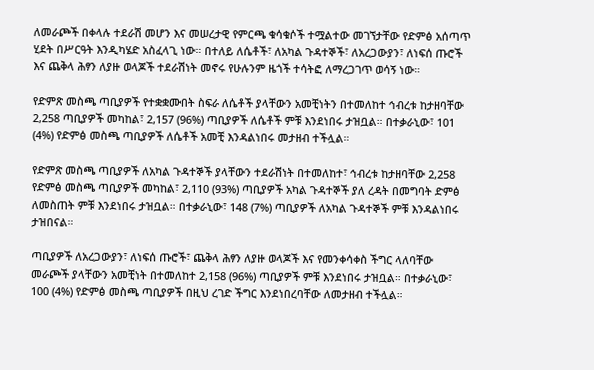ለመራጮች በቀላሉ ተደራሽ መሆን እና መሠረታዊ የምርጫ ቁሳቁሶች ተሟልተው መገኘታቸው የድምፅ አሰጣጥ ሂደት በሥርዓት እንዲካሄድ አስፈላጊ ነው። በተለይ ለሴቶች፣ ለአካል ጉዳተኞች፣ ለአረጋውያን፣ ለነፍሰ ጡሮች እና ጨቅላ ሕፃን ለያዙ ወላጆች ተደራሽነት መኖሩ የሁሉንም ዜጎች ተሳትፎ ለማረጋገጥ ወሳኝ ነው።

የድምጽ መስጫ ጣቢያዎች የተቋቋሙበት ስፍራ ለሴቶች ያላቸውን አመቺነትን በተመለከተ ኅብረቱ ከታዘባቸው 2,258 ጣቢያዎች መካከል፣ 2,157 (96%) ጣቢያዎች ለሴቶች ምቹ እንደነበሩ ታዝቧል። በተቃራኒው፣ 101 (4%) የድምፅ መስጫ ጣቢያዎች ለሴቶች አመቺ እንዳልነበሩ መታዘብ ተችሏል።

የድምጽ መስጫ ጣቢያዎች ለአካል ጉዳተኞች ያላቸውን ተደራሽነት በተመለከተ፣ ኅብረቱ ከታዘባቸው 2,258 የድምፅ መስጫ ጣቢያዎች መካከል፣ 2,110 (93%) ጣቢያዎች አካል ጉዳተኞች ያለ ረዳት በመግባት ድምፅ ለመስጠት ምቹ እንደነበሩ ታዝቧል። በተቃራኒው፣ 148 (7%) ጣቢያዎች ለአካል ጉዳተኞች ምቹ እንዳልነበሩ ታዝበናል።

ጣቢያዎች ለአረጋውያን፣ ለነፍሰ ጡሮች፣ ጨቅላ ሕፃን ለያዙ ወላጆች እና የመንቀሳቀስ ችግር ላለባቸው መራጮች ያላቸውን አመቺነት በተመለከተ 2,158 (96%) ጣቢያዎች ምቹ እንደነበሩ ታዝቧል። በተቃራኒው፣ 100 (4%) የድምፅ መስጫ ጣቢያዎች በዚህ ረገድ ችግር እንደነበረባቸው ለመታዘብ ተችሏል።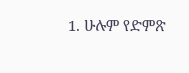1. ሁሉም የድምጽ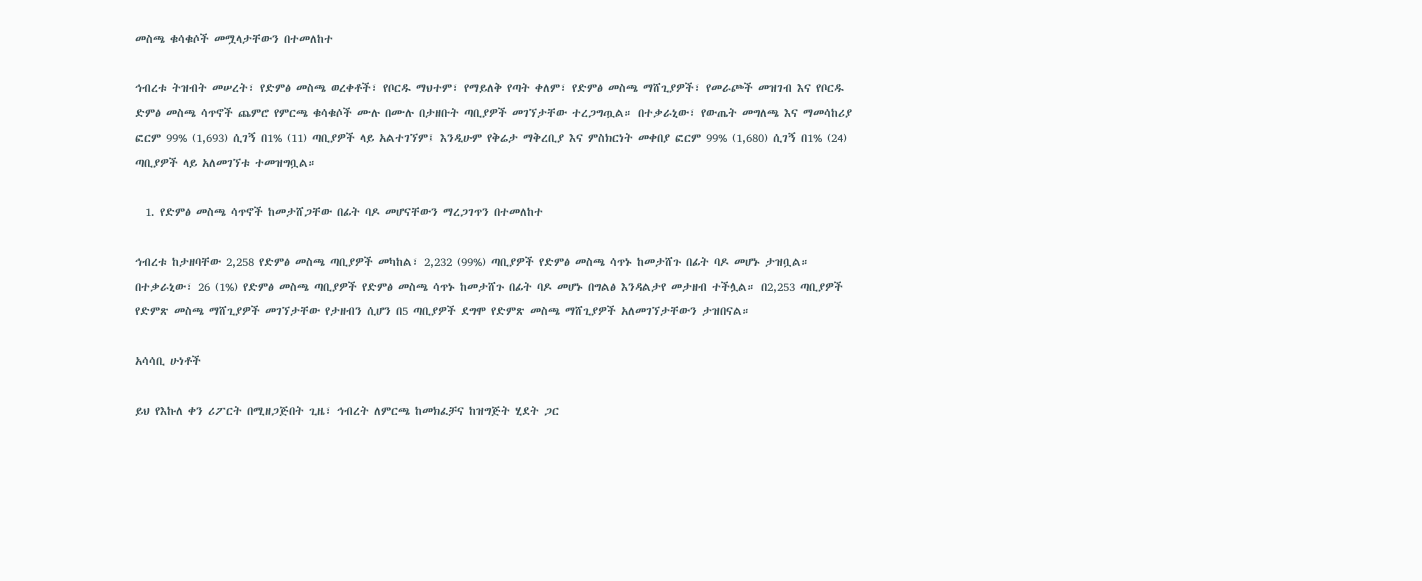መስጫ ቁሳቁሶች መሟላታቸውን በተመለከተ

ኅብረቱ ትዝብት መሠረት፣ የድምፅ መስጫ ወረቀቶች፣ የቦርዱ ማህተም፣ የማይለቅ የጣት ቀለም፣ የድምፅ መስጫ ማሸጊያዎች፣ የመራጮች መዝገብ እና የቦርዱ ድምፅ መስጫ ሳጥኖች ጨምሮ የምርጫ ቁሳቁሶች ሙሉ በሙሉ በታዘቡት ጣቢያዎች መገኘታቸው ተረጋግጧል። በተቃራኒው፣ የውጤት መግለጫ እና ማመሳከሪያ ፎርም 99% (1,693) ሲገኝ በ1% (11) ጣቢያዎች ላይ አልተገኘም፤ እንዲሁም የቅሬታ ማቅረቢያ እና ምስክርነት መቀበያ ፎርም 99% (1,680) ሲገኝ በ1% (24) ጣቢያዎች ላይ አለመገኘቱ ተመዝግቧል።

  1. የድምፅ መስጫ ሳጥኖች ከመታሸጋቸው በፊት ባዶ መሆናቸውን ማረጋገጥን በተመለከተ

ኅብረቱ ከታዘባቸው 2,258 የድምፅ መስጫ ጣቢያዎች መካከል፣ 2,232 (99%) ጣቢያዎች የድምፅ መስጫ ሳጥኑ ከመታሸጉ በፊት ባዶ መሆኑ ታዝቧል። በተቃራኒው፣ 26 (1%) የድምፅ መስጫ ጣቢያዎች የድምፅ መስጫ ሳጥኑ ከመታሸጉ በፊት ባዶ መሆኑ በግልፅ እንዳልታየ መታዘብ ተችሏል። በ2,253 ጣቢያዎች የድምጽ መስጫ ማሸጊያዎች መገኘታቸው የታዘብን ሲሆን በ5 ጣቢያዎች ደግሞ የድምጽ መስጫ ማሸጊያዎች አለመገኘታቸውን ታዝበናል።

አሳሳቢ ሁነቶች

ይህ የእኩለ ቀን ሪፖርት በሚዘጋጅበት ጊዜ፣ ኅብረት ለምርጫ ከመክፈቻና ከዝግጅት ሂደት ጋር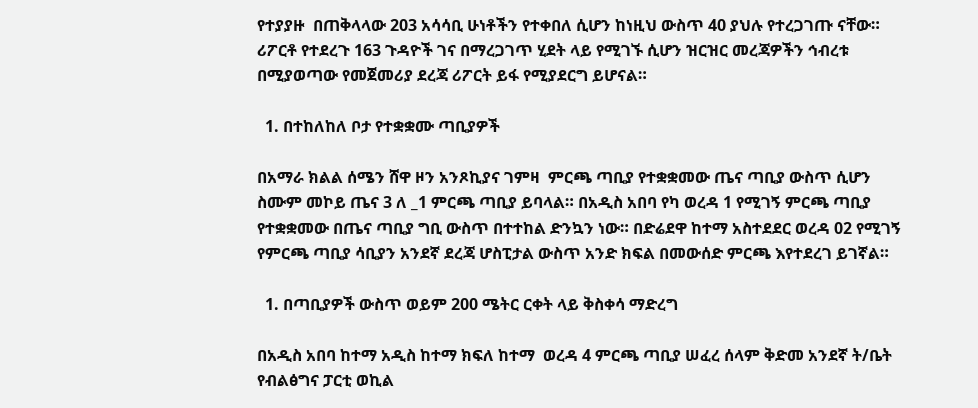የተያያዙ  በጠቅላላው 203 አሳሳቢ ሁነቶችን የተቀበለ ሲሆን ከነዚህ ውስጥ 40 ያህሉ የተረጋገጡ ናቸው። ሪፖርቶ የተደረጉ 163 ጉዳዮች ገና በማረጋገጥ ሂደት ላይ የሚገኙ ሲሆን ዝርዝር መረጃዎችን ኅብረቱ በሚያወጣው የመጀመሪያ ደረጃ ሪፖርት ይፋ የሚያደርግ ይሆናል።

  1. በተከለከለ ቦታ የተቋቋሙ ጣቢያዎች

በአማራ ክልል ሰሜን ሸዋ ዞን አንጾኪያና ገምዛ  ምርጫ ጣቢያ የተቋቋመው ጤና ጣቢያ ውስጥ ሲሆን ስሙም መኮይ ጤና 3 ለ _1 ምርጫ ጣቢያ ይባላል። በአዲስ አበባ የካ ወረዳ 1 የሚገኝ ምርጫ ጣቢያ የተቋቋመው በጤና ጣቢያ ግቢ ውስጥ በተተከል ድንኳን ነው። በድሬደዋ ከተማ አስተደደር ወረዳ 02 የሚገኝ የምርጫ ጣቢያ ሳቢያን አንደኛ ደረጃ ሆስፒታል ውስጥ አንድ ክፍል በመውሰድ ምርጫ እየተደረገ ይገኛል።

  1. በጣቢያዎች ውስጥ ወይም 200 ሜትር ርቀት ላይ ቅስቀሳ ማድረግ

በአዲስ አበባ ከተማ አዲስ ከተማ ክፍለ ከተማ  ወረዳ 4 ምርጫ ጣቢያ ሠፈረ ሰላም ቅድመ አንደኛ ት/ቤት የብልፅግና ፓርቲ ወኪል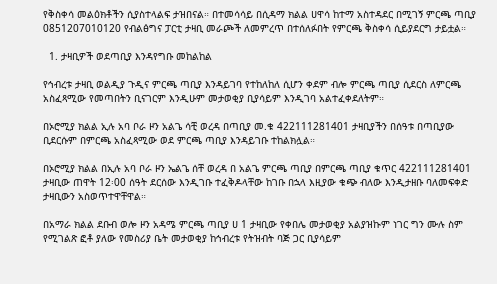የቅስቀሳ መልዕክቶችን ሲያስተላልፍ ታዝበናል። በተመሳሳይ በሲዳማ ክልል ሀዋሳ ከተማ አስተዳደር በሚገኝ ምርጫ ጣቢያ 0851207010120 የብልፅግና ፓርቲ ታዛቢ መራጮች ለመምረጥ በተሰለፉበት የምርጫ ቅስቀሳ ሲይያደርግ ታይቷል።

  1. ታዛቢዎች ወደጣቢያ እንዳየግቡ መከልከል

የኅብረቱ ታዛቢ ወልዲያ ጉዲና ምርጫ ጣቢያ እንዳይገባ የተከለከለ ሲሆን ቀደም ብሎ ምርጫ ጣቢያ ሲደርስ ለምርጫ አስፈጻሚው የመጣበትን ቢናገርም እንዲሁም መታወቂያ ቢያሳይም እንዲገባ አልተፈቀደለትም።

በኦሮሚያ ክልል ኢሉ አባ ቦራ ዞን አልጌ ሳቺ ወረዳ በጣቢያ መ.ቁ 422111281401 ታዛቢያችን በሰዓቱ በጣቢያው ቢደርሱም በምርጫ አስፈጻሚው ወደ ምርጫ ጣቢያ እንዳይገቡ ተከልክሏል።

በኦሮሚያ ክልል በኢሉ አባ ቦራ ዞን ኤልጌ ሰቸ ወረዳ በ አልጌ ምርጫ ጣቢያ በምርጫ ጣቢያ ቁጥር 422111281401 ታዛቢው ጠዋት 12፡00 ሰዓት ደርሰው እንዲገቡ ተፈቅዶላቸው ከገቡ በኋላ እዚያው ቁጭ ብለው እንዲታዘቡ ባለመፍቀድ ታዛቢውን አስወጥተዋቸዋል።

በአማራ ክልል ደቡብ ወሎ ዞን አዳሜ ምርጫ ጣቢያ ሀ 1 ታዛቢው የቀበሌ መታወቂያ አልያዝኩም ነገር ግን ሙሉ ስም የሚገልጽ ፎቶ ያለው የመስሪያ ቤት መታወቂያ ከኅብረቱ የትዝብት ባጅ ጋር ቢያሳይም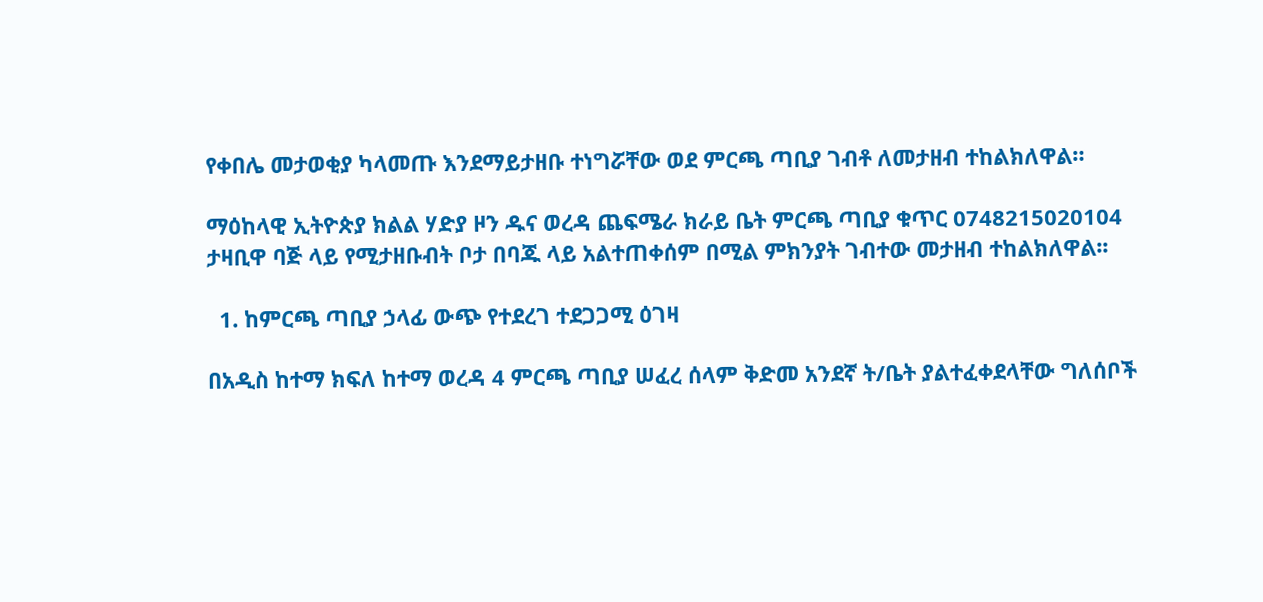የቀበሌ መታወቂያ ካላመጡ እንደማይታዘቡ ተነግሯቸው ወደ ምርጫ ጣቢያ ገብቶ ለመታዘብ ተከልክለዋል።

ማዕከላዊ ኢትዮጵያ ክልል ሃድያ ዞን ዱና ወረዳ ጨፍሜራ ክራይ ቤት ምርጫ ጣቢያ ቁጥር 0748215020104 ታዛቢዋ ባጅ ላይ የሚታዘቡብት ቦታ በባጁ ላይ አልተጠቀሰም በሚል ምክንያት ገብተው መታዘብ ተከልክለዋል፡፡

  1. ከምርጫ ጣቢያ ኃላፊ ውጭ የተደረገ ተደጋጋሚ ዕገዛ

በአዲስ ከተማ ክፍለ ከተማ ወረዳ 4 ምርጫ ጣቢያ ሠፈረ ሰላም ቅድመ አንደኛ ት/ቤት ያልተፈቀደላቸው ግለሰቦች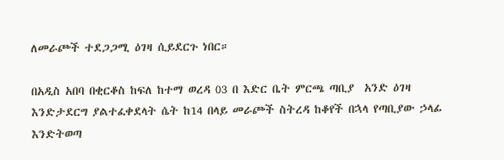ለመራጮች ተደጋጋሚ ዕገዛ ሲይደርጉ ነበር።

በአዲስ አበባ በቂርቆስ ከፍለ ከተማ ወረዳ 03 በ እድር ቤት ምርጫ ጣቢያ  አንድ ዕገዛ እንድታደርግ ያልተፈቀደላት ሴት ከ14 በላይ መራጮች ስትረዳ ከቆየች በኋላ የጣቢያው ኃላፊ እንድትወጣ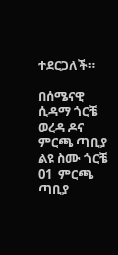ተደርጋለች።

በሰሜናዊ ሲዳማ ጎርቼ ወረዳ ዶና ምርጫ ጣቢያ  ልዩ ስሙ ጎርቼ 01  ምርጫ ጣቢያ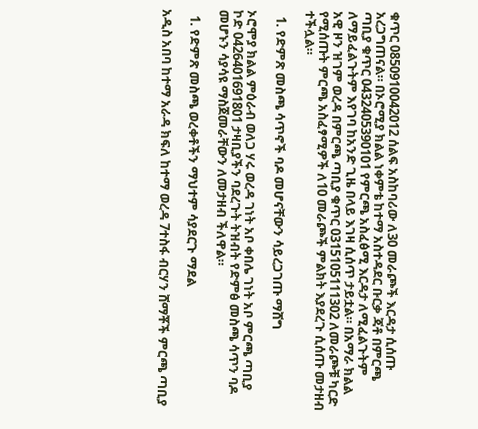ቁጥር 0850910042012 ሰልፍ አስከባሪው ለ30 መራጮች እርዳታ ሲሰጡ አረጋግጠናል። በኦሮሚያ ክልል ነቀምቴ ከተማ አስተዳደር ቡርቃ ጃቶ በምርጫ ጣቢያ ቁጥር 0432405390101 የምርጫ አስፈፅሚ እርዳታ ለሚፈልጉትም ለማይፈልጉትም እየገባ ከአንድ ጊዜ በላይ እገዛ ሲሰጥ ታይቷል። በአማራ ክልል አዊ ዞን ዝገም ወረዳ በምርጫ ጣቢያ ቁጥር 0315105111302 ለመራጮቹ ካርድ የሚሰጡት ምርጫ አስፈፃሚዎች ለ10 መራጮች ምልክት እያደረጉ ሲሰጡ መታዘብ ተችሏል።

  1. የድምጽ መስጫ ሳጥኖች ባዶ መሆናቸውን ሳይረጋገጡ ማሸግ

ኦሮሞያ ክልል ምዕራብ ወለጋ ሃሩ ወረዳ ገነት አቦ ቀበሌ ገነት አቦ ምርጫ ጣቢያ ኮድ 0426401691801 ታዛቢያችን ባደረጉት ትዝብት የድምፅ መስጫ ሳጥን ባዶ መሆኑን ሳያሳዩ ማስጀመራቸውን ለመታዘብ ችለዋል።

  1. የድምጽ መስጫ ወረቀቶችን ማህተም ሳያደርጉ ማደል

አዲስ አበባ ከተማ አራዳ ክፍለ ከተማ ወረዳ 7ተስፋ ብርሃን ሸማቾች ምርጫ ጣቢያ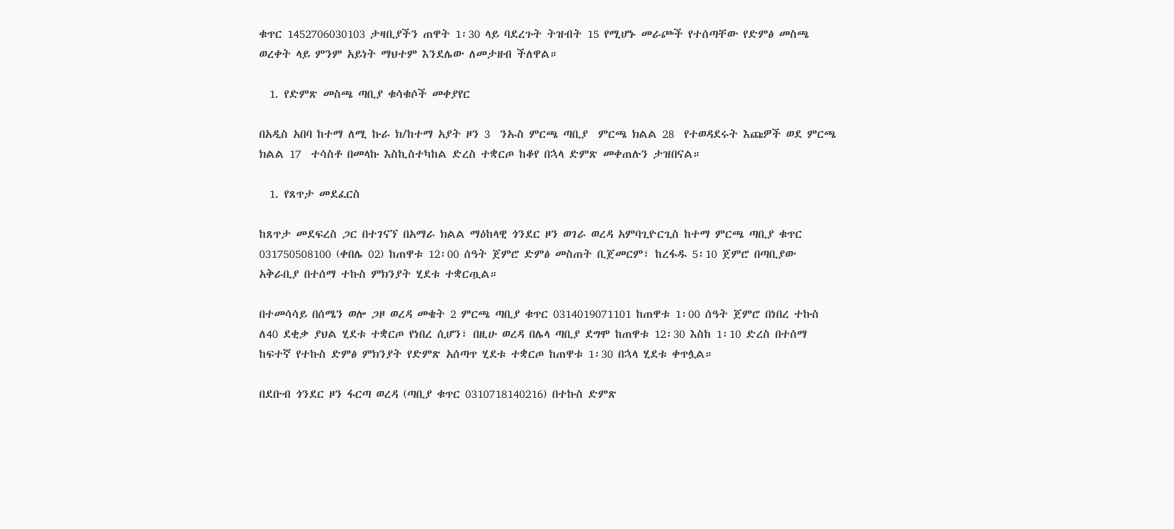ቁጥር 1452706030103 ታዛቢያችን ጠዋት 1፡30 ላይ ባደረጉት ትዝብት 15 የሚሆኑ መራጮች የተሰጣቸው የድምፅ መስጫ ወረቀት ላይ ምንም አይነት ማህተም እንደሌው ለመታዘብ ችለዋል።

  1. የድምጽ መስጫ ጣቢያ ቁሳቁሶች መቀያየር

በአዲስ አበባ ከተማ ለሚ ኩራ ክ/ከተማ አያት ዞን 3  ንኡስ ምርጫ ጣቢያ  ምርጫ ክልል 28  የተወዳደሩት እጩዎች ወደ ምርጫ ክልል 17  ተሳስቶ በመላኩ እስኪስተካከል ድረስ ተቋርጦ ከቆየ በኋላ ድምጽ መቀጠሉን ታዝበናል።

  1. የጸጥታ መደፈርስ

ከጸጥታ መደፍረስ ጋር በተገናኘ በአማራ ክልል ማዕከላዊ ጎንደር ዞን ወገራ ወረዳ አምባጊዮርጊስ ከተማ ምርጫ ጣቢያ ቁጥር 031750508100 (ቀበሌ 02) ከጠዋቱ 12፡00 ሰዓት ጀምሮ ድምፅ መስጠት ቢጀመርም፣ ከረፋዱ 5፡10 ጀምሮ በጣቢያው አቅራቢያ በተሰማ ተኩስ ምክንያት ሂደቱ ተቋርጧል።

በተመሳሳይ በሰሜን ወሎ ጋዞ ወረዳ መቄት 2 ምርጫ ጣቢያ ቁጥር 0314019071101 ከጠዋቱ 1፡00 ሰዓት ጀምሮ በነበረ ተኩስ ለ40 ደቂቃ ያህል ሂደቱ ተቋርጦ የነበረ ሲሆን፣ በዚሁ ወረዳ በሌላ ጣቢያ ደግሞ ከጠዋቱ 12፡30 እስከ 1፡10 ድረስ በተሰማ ከፍተኛ የተኩስ ድምፅ ምክንያት የድምጽ አሰጣጥ ሂደቱ ተቋርጦ ከጠዋቱ 1፡30 በኋላ ሂደቱ ቀጥሏል።

በደቡብ ጎንደር ዞን ፋርጣ ወረዳ (ጣቢያ ቁጥር 0310718140216) በተኩስ ድምጽ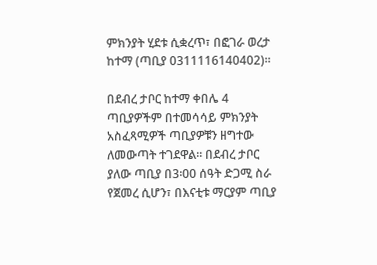ምክንያት ሂደቱ ሲቋረጥ፣ በፎገራ ወረታ ከተማ (ጣቢያ 0311116140402)።

በደብረ ታቦር ከተማ ቀበሌ 4 ጣቢያዎችም በተመሳሳይ ምክንያት አስፈጻሚዎች ጣቢያዎቹን ዘግተው ለመውጣት ተገደዋል። በደብረ ታቦር ያለው ጣቢያ በ3፡00 ሰዓት ድጋሚ ስራ የጀመረ ሲሆን፣ በእናቲቱ ማርያም ጣቢያ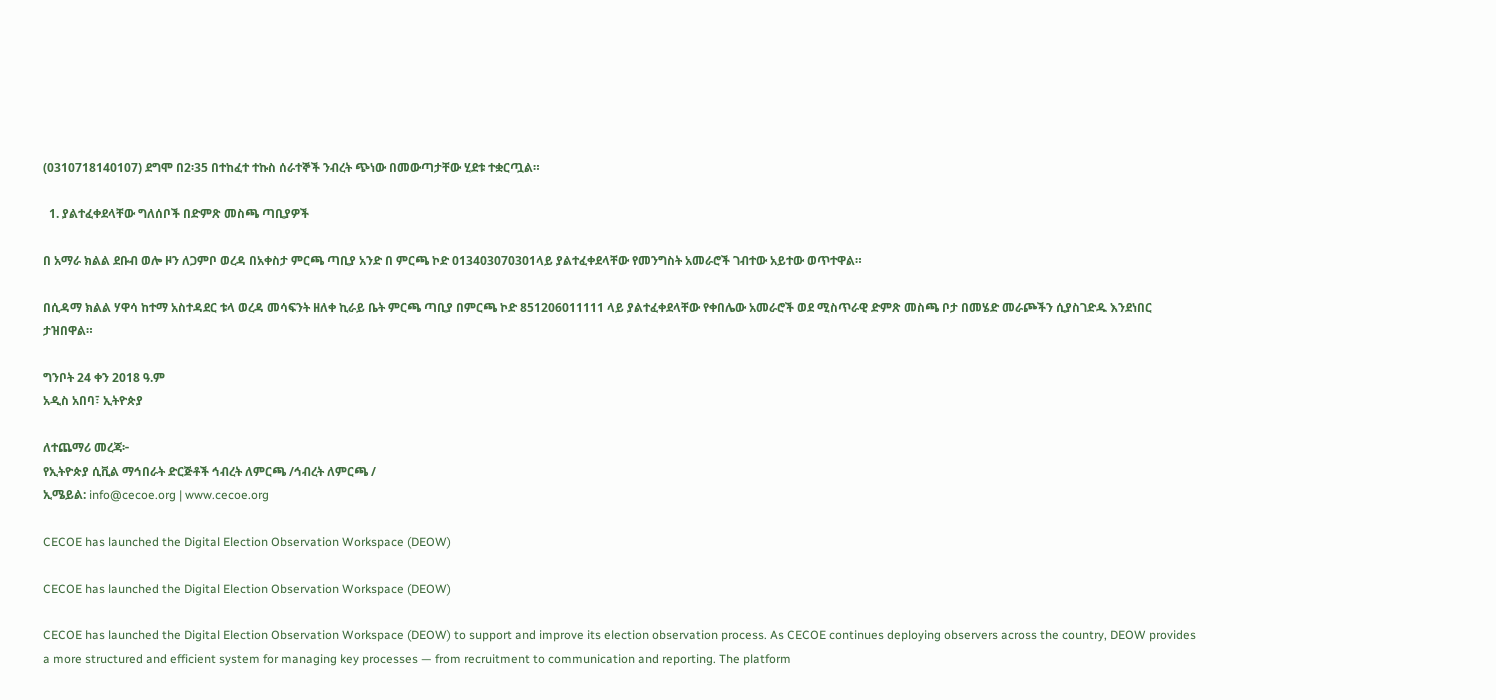(0310718140107) ደግሞ በ2፡35 በተከፈተ ተኩስ ሰራተኞች ንብረት ጭነው በመውጣታቸው ሂደቱ ተቋርጧል።

  1. ያልተፈቀደላቸው ግለሰቦች በድምጽ መስጫ ጣቢያዎች

በ አማራ ክልል ደቡብ ወሎ ዞን ለጋምቦ ወረዳ በአቀስታ ምርጫ ጣቢያ አንድ በ ምርጫ ኮድ 013403070301ላይ ያልተፈቀደላቸው የመንግስት አመራሮች ገብተው አይተው ወጥተዋል።

በሲዳማ ክልል ሃዋሳ ከተማ አስተዳደር ቱላ ወረዳ መሳፍንት ዘለቀ ኪራይ ቤት ምርጫ ጣቢያ በምርጫ ኮድ 851206011111 ላይ ያልተፈቀደላቸው የቀበሌው አመራሮች ወደ ሚስጥራዊ ድምጽ መስጫ ቦታ በመሄድ መራጮችን ሲያስገድዱ እንደነበር ታዝበዋል።

ግንቦት 24 ቀን 2018 ዓ.ም
አዲስ አበባ፣ ኢትዮጵያ

ለተጨማሪ መረጃ፦
የኢትዮጵያ ሲቪል ማኅበራት ድርጅቶች ኅብረት ለምርጫ /ኅብረት ለምርጫ /
ኢሜይል: info@cecoe.org | www.cecoe.org

CECOE has launched the Digital Election Observation Workspace (DEOW)

CECOE has launched the Digital Election Observation Workspace (DEOW)

CECOE has launched the Digital Election Observation Workspace (DEOW) to support and improve its election observation process. As CECOE continues deploying observers across the country, DEOW provides a more structured and efficient system for managing key processes — from recruitment to communication and reporting. The platform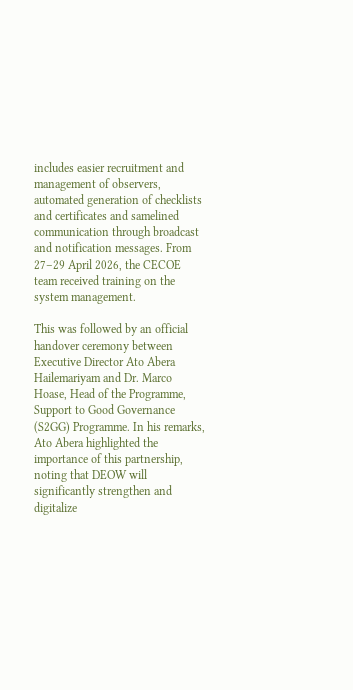includes easier recruitment and management of observers, automated generation of checklists and certificates and samelined communication through broadcast and notification messages. From 27–29 April 2026, the CECOE team received training on the system management.

This was followed by an official handover ceremony between Executive Director Ato Abera Hailemariyam and Dr. Marco Hoase, Head of the Programme, Support to Good Governance (S2GG) Programme. In his remarks, Ato Abera highlighted the importance of this partnership, noting that DEOW will significantly strengthen and digitalize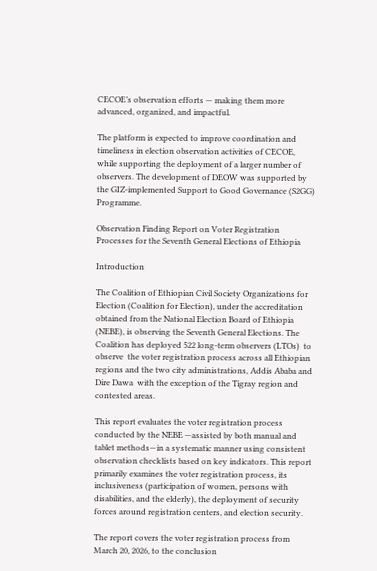CECOE’s observation efforts — making them more advanced, organized, and impactful.

The platform is expected to improve coordination and timeliness in election observation activities of CECOE, while supporting the deployment of a larger number of observers. The development of DEOW was supported by the GIZ-implemented Support to Good Governance (S2GG) Programme.

Observation Finding Report on Voter Registration Processes for the Seventh General Elections of Ethiopia

Introduction

The Coalition of Ethiopian Civil Society Organizations for Election (Coalition for Election), under the accreditation obtained from the National Election Board of Ethiopia (NEBE), is observing the Seventh General Elections. The Coalition has deployed 522 long-term observers (LTOs)  to  observe  the voter registration process across all Ethiopian regions and the two city administrations, Addis Ababa and Dire Dawa  with the exception of the Tigray region and contested areas.

This report evaluates the voter registration process conducted by the NEBE —assisted by both manual and tablet methods—in a systematic manner using consistent observation checklists based on key indicators. This report primarily examines the voter registration process, its inclusiveness (participation of women, persons with disabilities, and the elderly), the deployment of security forces around registration centers, and election security.

The report covers the voter registration process from March 20, 2026, to the conclusion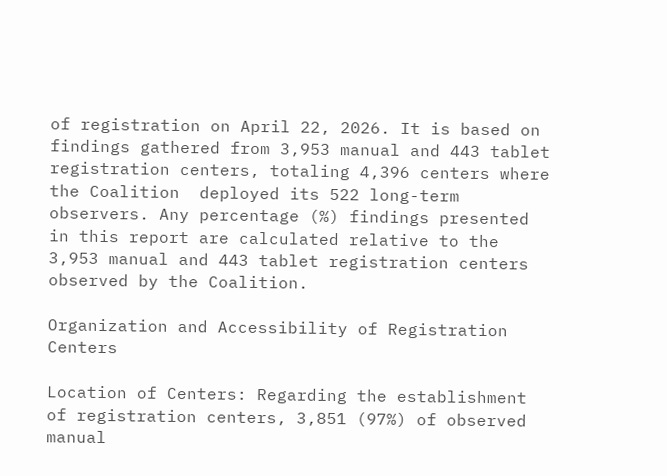of registration on April 22, 2026. It is based on findings gathered from 3,953 manual and 443 tablet registration centers, totaling 4,396 centers where the Coalition  deployed its 522 long-term observers. Any percentage (%) findings presented in this report are calculated relative to the 3,953 manual and 443 tablet registration centers observed by the Coalition.

Organization and Accessibility of Registration Centers

Location of Centers: Regarding the establishment of registration centers, 3,851 (97%) of observed manual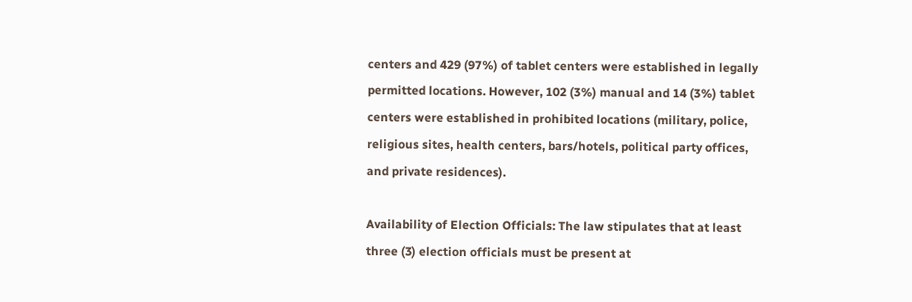centers and 429 (97%) of tablet centers were established in legally permitted locations. However, 102 (3%) manual and 14 (3%) tablet centers were established in prohibited locations (military, police, religious sites, health centers, bars/hotels, political party offices, and private residences).

Availability of Election Officials: The law stipulates that at least three (3) election officials must be present at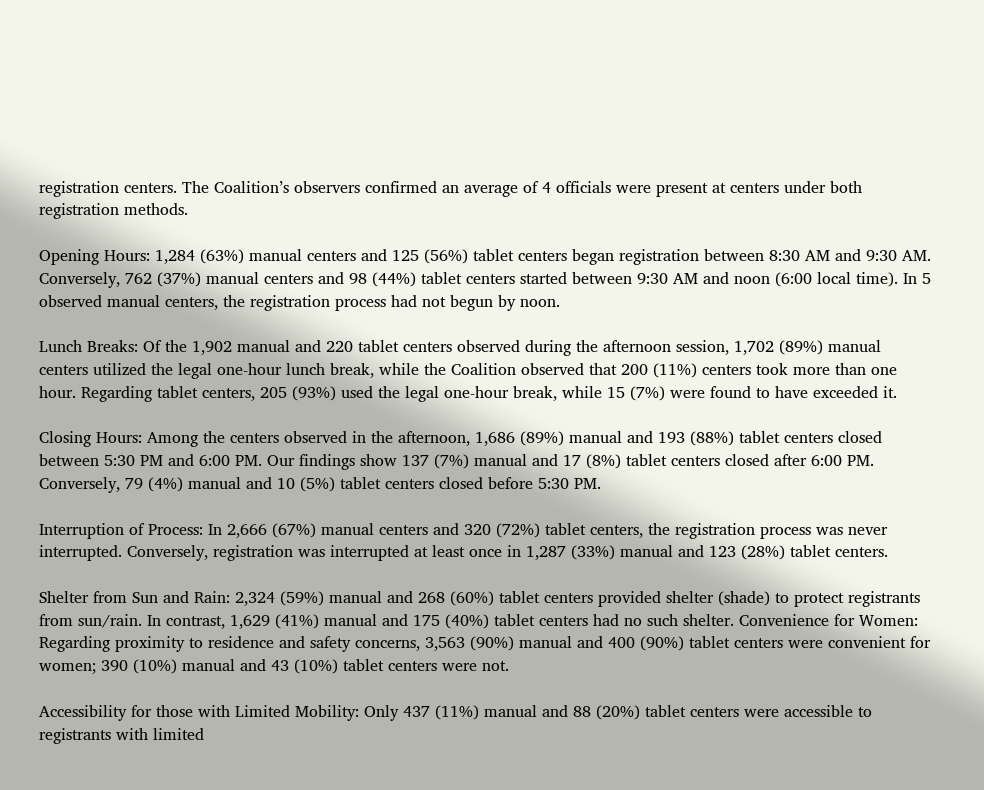registration centers. The Coalition’s observers confirmed an average of 4 officials were present at centers under both registration methods.

Opening Hours: 1,284 (63%) manual centers and 125 (56%) tablet centers began registration between 8:30 AM and 9:30 AM. Conversely, 762 (37%) manual centers and 98 (44%) tablet centers started between 9:30 AM and noon (6:00 local time). In 5 observed manual centers, the registration process had not begun by noon.

Lunch Breaks: Of the 1,902 manual and 220 tablet centers observed during the afternoon session, 1,702 (89%) manual centers utilized the legal one-hour lunch break, while the Coalition observed that 200 (11%) centers took more than one hour. Regarding tablet centers, 205 (93%) used the legal one-hour break, while 15 (7%) were found to have exceeded it.

Closing Hours: Among the centers observed in the afternoon, 1,686 (89%) manual and 193 (88%) tablet centers closed between 5:30 PM and 6:00 PM. Our findings show 137 (7%) manual and 17 (8%) tablet centers closed after 6:00 PM. Conversely, 79 (4%) manual and 10 (5%) tablet centers closed before 5:30 PM.

Interruption of Process: In 2,666 (67%) manual centers and 320 (72%) tablet centers, the registration process was never interrupted. Conversely, registration was interrupted at least once in 1,287 (33%) manual and 123 (28%) tablet centers.

Shelter from Sun and Rain: 2,324 (59%) manual and 268 (60%) tablet centers provided shelter (shade) to protect registrants from sun/rain. In contrast, 1,629 (41%) manual and 175 (40%) tablet centers had no such shelter. Convenience for Women: Regarding proximity to residence and safety concerns, 3,563 (90%) manual and 400 (90%) tablet centers were convenient for women; 390 (10%) manual and 43 (10%) tablet centers were not.

Accessibility for those with Limited Mobility: Only 437 (11%) manual and 88 (20%) tablet centers were accessible to registrants with limited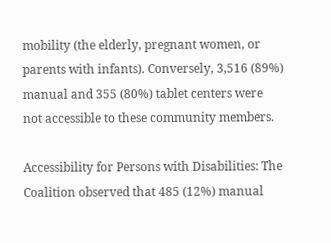mobility (the elderly, pregnant women, or parents with infants). Conversely, 3,516 (89%) manual and 355 (80%) tablet centers were not accessible to these community members.

Accessibility for Persons with Disabilities: The Coalition observed that 485 (12%) manual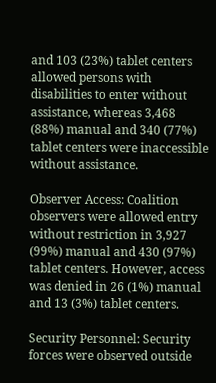and 103 (23%) tablet centers allowed persons with disabilities to enter without assistance, whereas 3,468 (88%) manual and 340 (77%) tablet centers were inaccessible without assistance.

Observer Access: Coalition observers were allowed entry without restriction in 3,927 (99%) manual and 430 (97%) tablet centers. However, access was denied in 26 (1%) manual and 13 (3%) tablet centers.

Security Personnel: Security forces were observed outside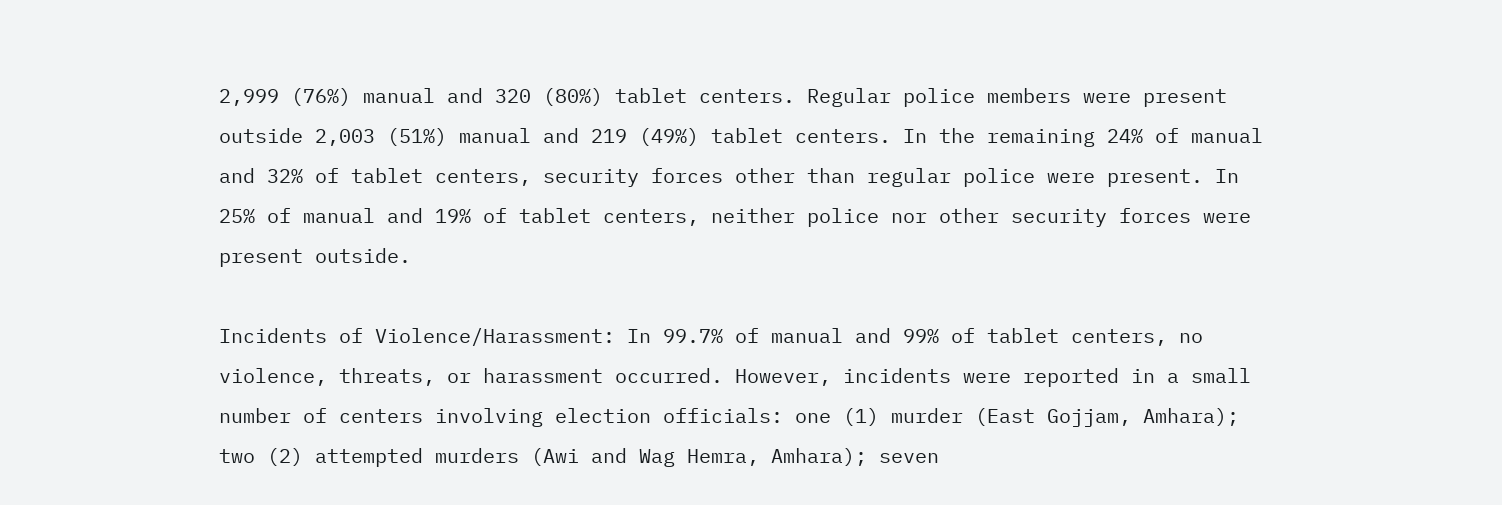2,999 (76%) manual and 320 (80%) tablet centers. Regular police members were present outside 2,003 (51%) manual and 219 (49%) tablet centers. In the remaining 24% of manual and 32% of tablet centers, security forces other than regular police were present. In 25% of manual and 19% of tablet centers, neither police nor other security forces were present outside.

Incidents of Violence/Harassment: In 99.7% of manual and 99% of tablet centers, no violence, threats, or harassment occurred. However, incidents were reported in a small number of centers involving election officials: one (1) murder (East Gojjam, Amhara); two (2) attempted murders (Awi and Wag Hemra, Amhara); seven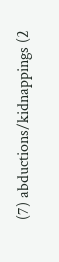(7) abductions/kidnappings (2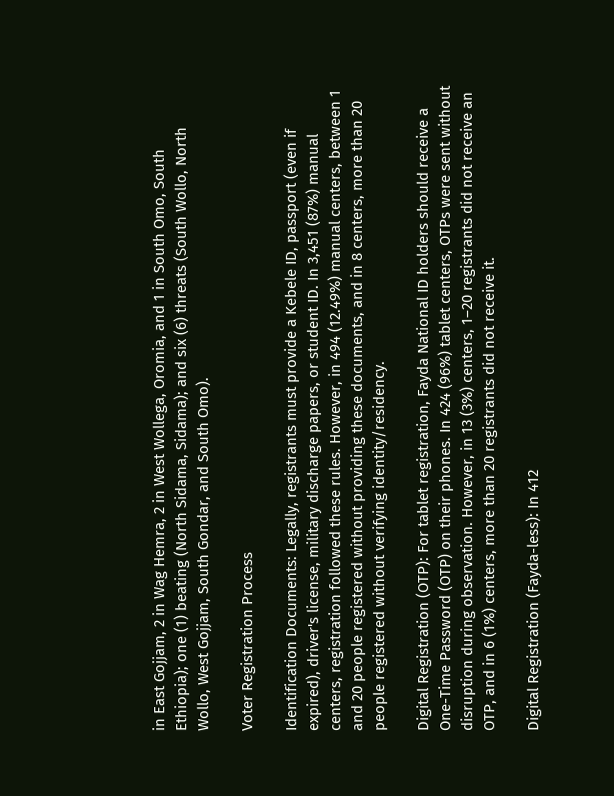in East Gojjam, 2 in Wag Hemra, 2 in West Wollega, Oromia, and 1 in South Omo, South Ethiopia); one (1) beating (North Sidama, Sidama); and six (6) threats (South Wollo, North Wollo, West Gojjam, South Gondar, and South Omo).

Voter Registration Process

Identification Documents: Legally, registrants must provide a Kebele ID, passport (even if expired), driver's license, military discharge papers, or student ID. In 3,451 (87%) manual centers, registration followed these rules. However, in 494 (12.49%) manual centers, between 1 and 20 people registered without providing these documents, and in 8 centers, more than 20 people registered without verifying identity/residency.

Digital Registration (OTP): For tablet registration, Fayda National ID holders should receive a One-Time Password (OTP) on their phones. In 424 (96%) tablet centers, OTPs were sent without disruption during observation. However, in 13 (3%) centers, 1–20 registrants did not receive an OTP, and in 6 (1%) centers, more than 20 registrants did not receive it.

Digital Registration (Fayda-less): In 412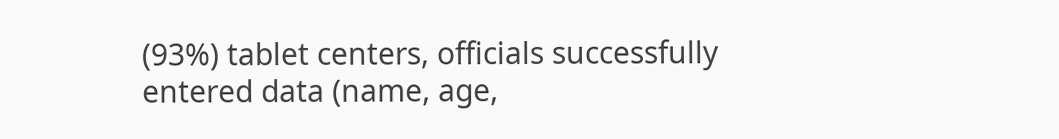(93%) tablet centers, officials successfully entered data (name, age,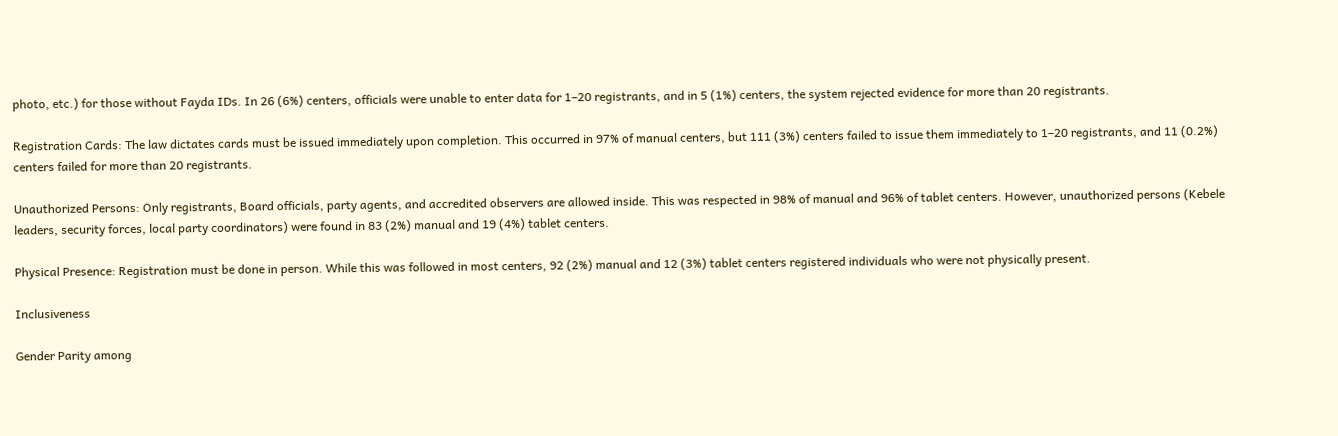photo, etc.) for those without Fayda IDs. In 26 (6%) centers, officials were unable to enter data for 1–20 registrants, and in 5 (1%) centers, the system rejected evidence for more than 20 registrants.

Registration Cards: The law dictates cards must be issued immediately upon completion. This occurred in 97% of manual centers, but 111 (3%) centers failed to issue them immediately to 1–20 registrants, and 11 (0.2%) centers failed for more than 20 registrants.

Unauthorized Persons: Only registrants, Board officials, party agents, and accredited observers are allowed inside. This was respected in 98% of manual and 96% of tablet centers. However, unauthorized persons (Kebele leaders, security forces, local party coordinators) were found in 83 (2%) manual and 19 (4%) tablet centers.

Physical Presence: Registration must be done in person. While this was followed in most centers, 92 (2%) manual and 12 (3%) tablet centers registered individuals who were not physically present.

Inclusiveness

Gender Parity among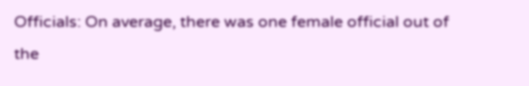Officials: On average, there was one female official out of the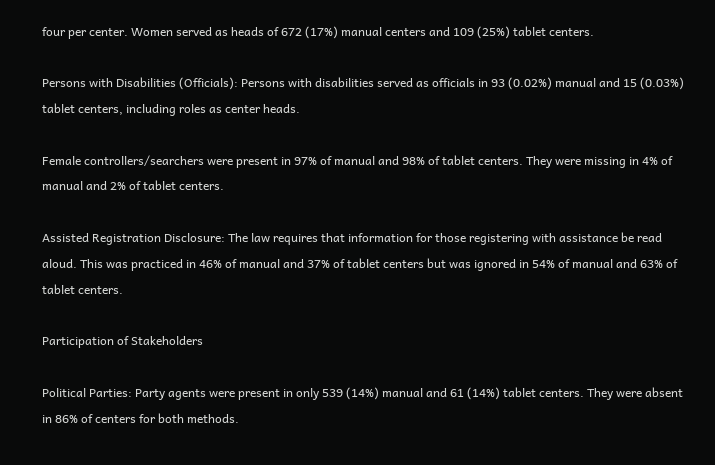four per center. Women served as heads of 672 (17%) manual centers and 109 (25%) tablet centers.

Persons with Disabilities (Officials): Persons with disabilities served as officials in 93 (0.02%) manual and 15 (0.03%) tablet centers, including roles as center heads.

Female controllers/searchers were present in 97% of manual and 98% of tablet centers. They were missing in 4% of manual and 2% of tablet centers.

Assisted Registration Disclosure: The law requires that information for those registering with assistance be read aloud. This was practiced in 46% of manual and 37% of tablet centers but was ignored in 54% of manual and 63% of tablet centers.

Participation of Stakeholders

Political Parties: Party agents were present in only 539 (14%) manual and 61 (14%) tablet centers. They were absent in 86% of centers for both methods.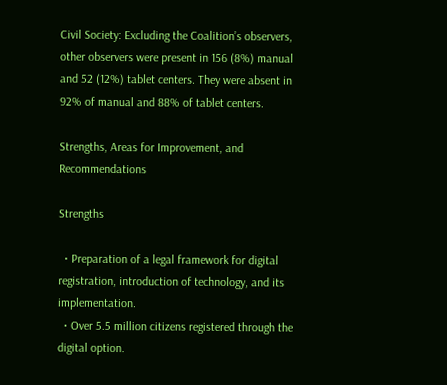Civil Society: Excluding the Coalition’s observers, other observers were present in 156 (8%) manual and 52 (12%) tablet centers. They were absent in 92% of manual and 88% of tablet centers.

Strengths, Areas for Improvement, and Recommendations

Strengths

  • Preparation of a legal framework for digital registration, introduction of technology, and its implementation.
  • Over 5.5 million citizens registered through the digital option.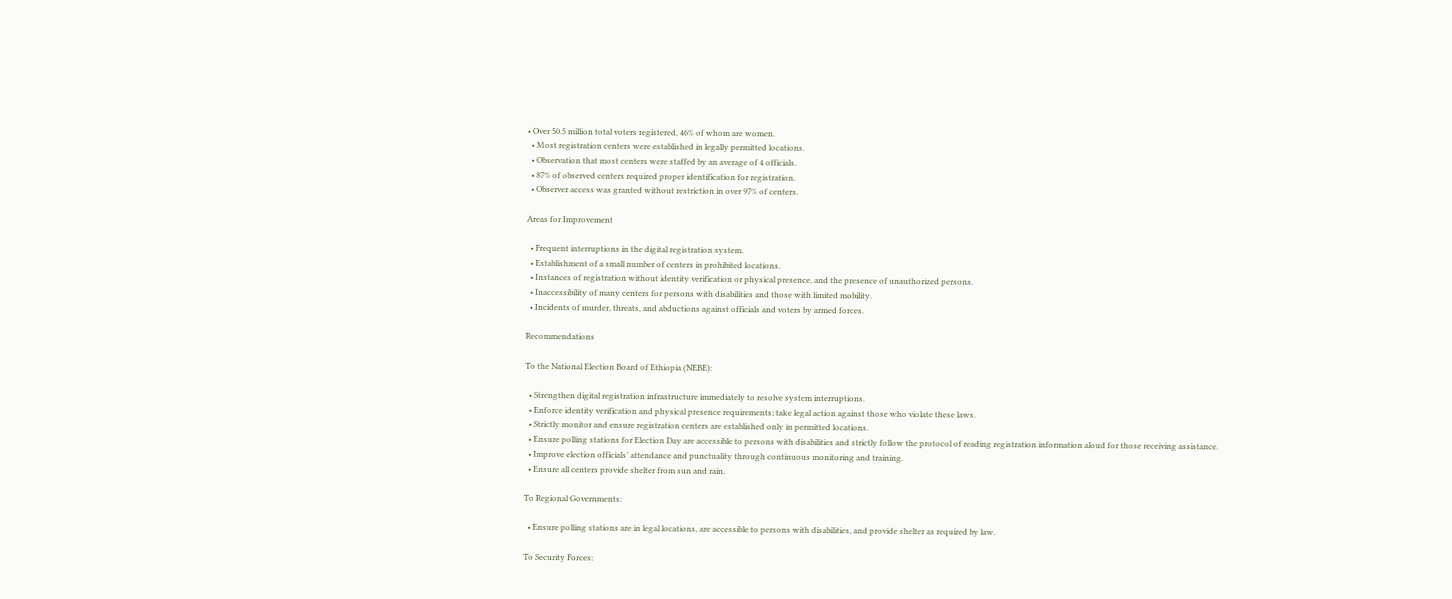• Over 50.5 million total voters registered, 46% of whom are women.
  • Most registration centers were established in legally permitted locations.
  • Observation that most centers were staffed by an average of 4 officials.
  • 87% of observed centers required proper identification for registration.
  • Observer access was granted without restriction in over 97% of centers.

Areas for Improvement

  • Frequent interruptions in the digital registration system.
  • Establishment of a small number of centers in prohibited locations.
  • Instances of registration without identity verification or physical presence, and the presence of unauthorized persons.
  • Inaccessibility of many centers for persons with disabilities and those with limited mobility.
  • Incidents of murder, threats, and abductions against officials and voters by armed forces.

Recommendations

To the National Election Board of Ethiopia (NEBE):

  • Strengthen digital registration infrastructure immediately to resolve system interruptions.
  • Enforce identity verification and physical presence requirements; take legal action against those who violate these laws.
  • Strictly monitor and ensure registration centers are established only in permitted locations.
  • Ensure polling stations for Election Day are accessible to persons with disabilities and strictly follow the protocol of reading registration information aloud for those receiving assistance.
  • Improve election officials’ attendance and punctuality through continuous monitoring and training.
  • Ensure all centers provide shelter from sun and rain.

To Regional Governments:

  • Ensure polling stations are in legal locations, are accessible to persons with disabilities, and provide shelter as required by law.

To Security Forces: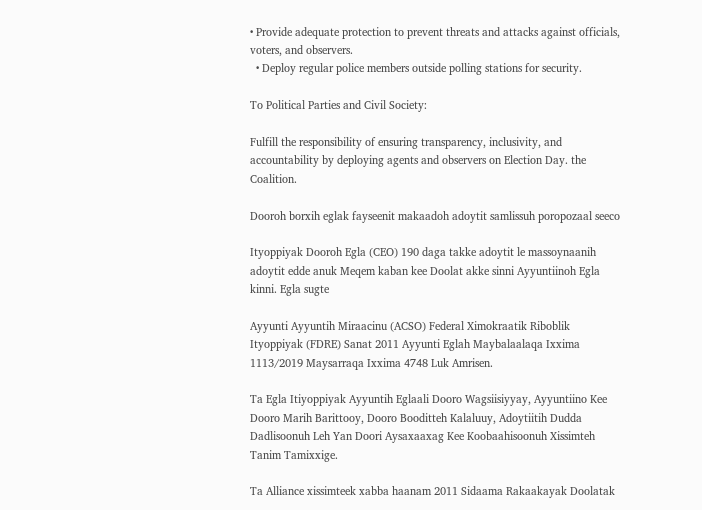• Provide adequate protection to prevent threats and attacks against officials, voters, and observers.
  • Deploy regular police members outside polling stations for security.

To Political Parties and Civil Society:

Fulfill the responsibility of ensuring transparency, inclusivity, and accountability by deploying agents and observers on Election Day. the Coalition.

Dooroh borxih eglak fayseenit makaadoh adoytit samlissuh poropozaal seeco

Ityoppiyak Dooroh Egla (CEO) 190 daga takke adoytit le massoynaanih adoytit edde anuk Meqem kaban kee Doolat akke sinni Ayyuntiinoh Egla kinni. Egla sugte

Ayyunti Ayyuntih Miraacinu (ACSO) Federal Ximokraatik Riboblik Ityoppiyak (FDRE) Sanat 2011 Ayyunti Eglah Maybalaalaqa Ixxima 1113/2019 Maysarraqa Ixxima 4748 Luk Amrisen.

Ta Egla Itiyoppiyak Ayyuntih Eglaali Dooro Wagsiisiyyay, Ayyuntiino Kee Dooro Marih Barittooy, Dooro Booditteh Kalaluuy, Adoytiitih Dudda Dadlisoonuh Leh Yan Doori Aysaxaaxag Kee Koobaahisoonuh Xissimteh Tanim Tamixxige.

Ta Alliance xissimteek xabba haanam 2011 Sidaama Rakaakayak Doolatak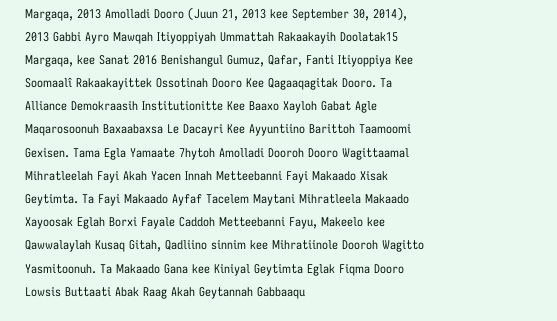Margaqa, 2013 Amolladi Dooro (Juun 21, 2013 kee September 30, 2014), 2013 Gabbi Ayro Mawqah Itiyoppiyah Ummattah Rakaakayih Doolatak15 Margaqa, kee Sanat 2016 Benishangul Gumuz, Qafar, Fanti Itiyoppiya Kee Soomaalî Rakaakayittek Ossotinah Dooro Kee Qagaaqagitak Dooro. Ta Alliance Demokraasih Institutionitte Kee Baaxo Xayloh Gabat Agle Maqarosoonuh Baxaabaxsa Le Dacayri Kee Ayyuntiino Barittoh Taamoomi Gexisen. Tama Egla Yamaate 7hytoh Amolladi Dooroh Dooro Wagittaamal Mihratleelah Fayi Akah Yacen Innah Metteebanni Fayi Makaado Xisak Geytimta. Ta Fayi Makaado Ayfaf Tacelem Maytani Mihratleela Makaado Xayoosak Eglah Borxi Fayale Caddoh Metteebanni Fayu, Makeelo kee Qawwalaylah Kusaq Gitah, Qadliino sinnim kee Mihratiinole Dooroh Wagitto Yasmitoonuh. Ta Makaado Gana kee Kiniyal Geytimta Eglak Fiqma Dooro Lowsis Buttaati Abak Raag Akah Geytannah Gabbaaqu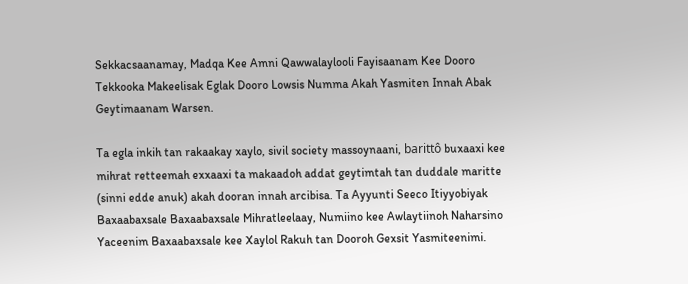Sekkacsaanamay, Madqa Kee Amni Qawwalaylooli Fayisaanam Kee Dooro Tekkooka Makeelisak Eglak Dooro Lowsis Numma Akah Yasmiten Innah Abak Geytimaanam Warsen.

Ta egla inkih tan rakaakay xaylo, sivil society massoynaani, barittô buxaaxi kee mihrat retteemah exxaaxi ta makaadoh addat geytimtah tan duddale maritte (sinni edde anuk) akah dooran innah arcibisa. Ta Ayyunti Seeco Itiyyobiyak Baxaabaxsale Baxaabaxsale Mihratleelaay, Numiino kee Awlaytiinoh Naharsino Yaceenim Baxaabaxsale kee Xaylol Rakuh tan Dooroh Gexsit Yasmiteenimi.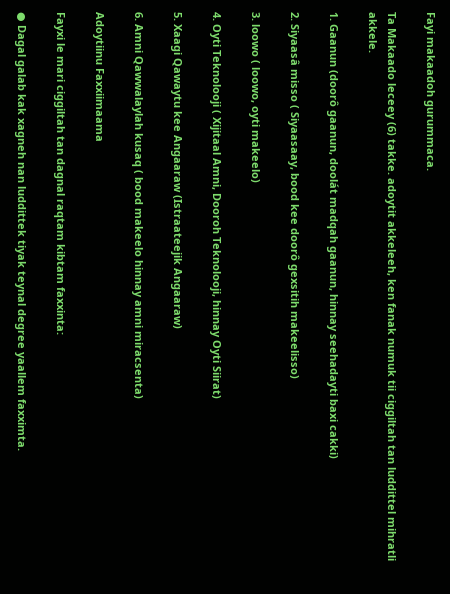Fayi makaadoh gurummaca.

Ta Makaado leceey (6) takke. adoytit akkeleeh, ken fanak numuk tii ciggiltah tan luddittel mihratli akkele.

1. Gaanun (doorô gaanun, doolát madqah gaanun, hinnay seehadayti baxi cakki)

2. Siyaasâ misso ( Siyaasaay, bood kee doorô gexsitih makeelisso)

3. loowo ( loowo, oyti makeelo)

4. Oyti Teknolooji ( Xijitaal Amni, Dooroh Teknolooji, hinnay Oyti Siirat)

5. Xaagi Qawaytu kee Angaaraw (Istraateejik Angaaraw)

6. Amni Qawwalaylah kusaq ( bood makeelo hinnay amni miracsenta)

Adoytiinu Faxxiimaama

Fayxi le mari ciggiltah tan dagnal raqtam kibtam faxxinta:

● Dagal galab kak xagneh nan luddittek tiyak teynal degree yaallem faxximta.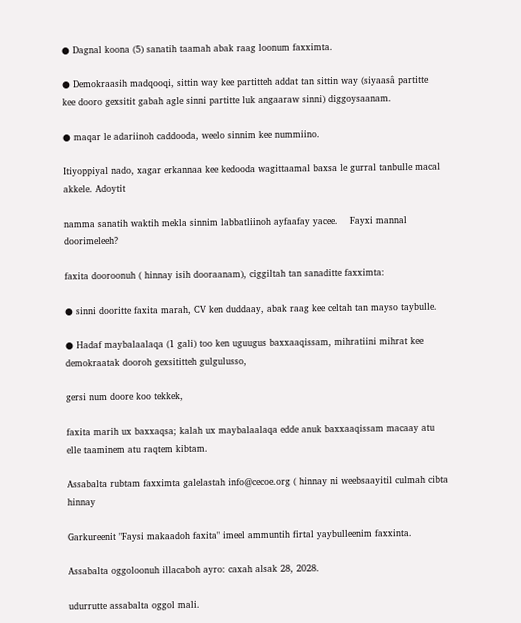● Dagnal koona (5) sanatih taamah abak raag loonum faxximta.

● Demokraasih madqooqi, sittin way kee partitteh addat tan sittin way (siyaasâ partitte kee dooro gexsitit gabah agle sinni partitte luk angaaraw sinni) diggoysaanam.

● maqar le adariinoh caddooda, weelo sinnim kee nummiino.

Itiyoppiyal nado, xagar erkannaa kee kedooda wagittaamal baxsa le gurral tanbulle macal akkele. Adoytit

namma sanatih waktih mekla sinnim labbatliinoh ayfaafay yacee.    Fayxi mannal doorimeleeh?

faxita dooroonuh ( hinnay isih dooraanam), ciggiltah tan sanaditte faxximta:

● sinni dooritte faxita marah, CV ken duddaay, abak raag kee celtah tan mayso taybulle.

● Hadaf maybalaalaqa (1 gali) too ken uguugus baxxaaqissam, mihratiini mihrat kee demokraatak dooroh gexsititteh gulgulusso,

gersi num doore koo tekkek,

faxita marih ux baxxaqsa; kalah ux maybalaalaqa edde anuk baxxaaqissam macaay atu elle taaminem atu raqtem kibtam.

Assabalta rubtam faxximta galelastah info@cecoe.org ( hinnay ni weebsaayitil culmah cibta hinnay

Garkureenit "Faysi makaadoh faxita" imeel ammuntih firtal yaybulleenim faxxinta.

Assabalta oggoloonuh illacaboh ayro: caxah alsak 28, 2028.

udurrutte assabalta oggol mali.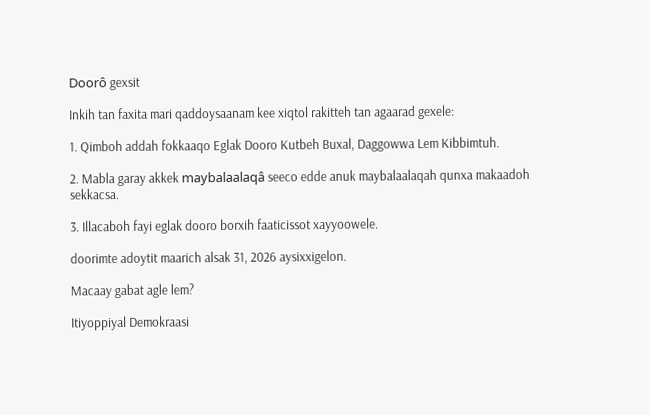Doorô gexsit

Inkih tan faxita mari qaddoysaanam kee xiqtol rakitteh tan agaarad gexele:

1. Qimboh addah fokkaaqo Eglak Dooro Kutbeh Buxal, Daggowwa Lem Kibbimtuh.

2. Mabla garay akkek maybalaalaqâ seeco edde anuk maybalaalaqah qunxa makaadoh sekkacsa.

3. Illacaboh fayi eglak dooro borxih faaticissot xayyoowele.

doorimte adoytit maarich alsak 31, 2026 aysixxigelon.

Macaay gabat agle lem?

Itiyoppiyal Demokraasi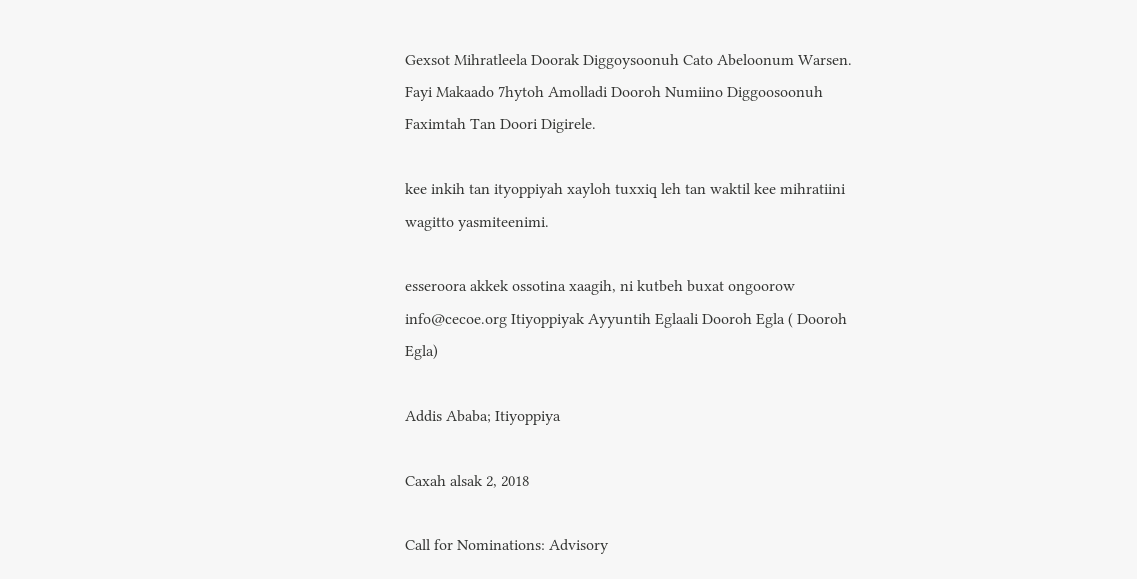Gexsot Mihratleela Doorak Diggoysoonuh Cato Abeloonum Warsen. Fayi Makaado 7hytoh Amolladi Dooroh Numiino Diggoosoonuh Faximtah Tan Doori Digirele.

kee inkih tan ityoppiyah xayloh tuxxiq leh tan waktil kee mihratiini wagitto yasmiteenimi.

esseroora akkek ossotina xaagih, ni kutbeh buxat ongoorow info@cecoe.org Itiyoppiyak Ayyuntih Eglaali Dooroh Egla ( Dooroh Egla)

Addis Ababa; Itiyoppiya

Caxah alsak 2, 2018

Call for Nominations: Advisory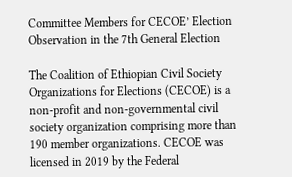Committee Members for CECOE’ Election Observation in the 7th General Election

The Coalition of Ethiopian Civil Society Organizations for Elections (CECOE) is a non-profit and non-governmental civil society organization comprising more than 190 member organizations. CECOE was licensed in 2019 by the Federal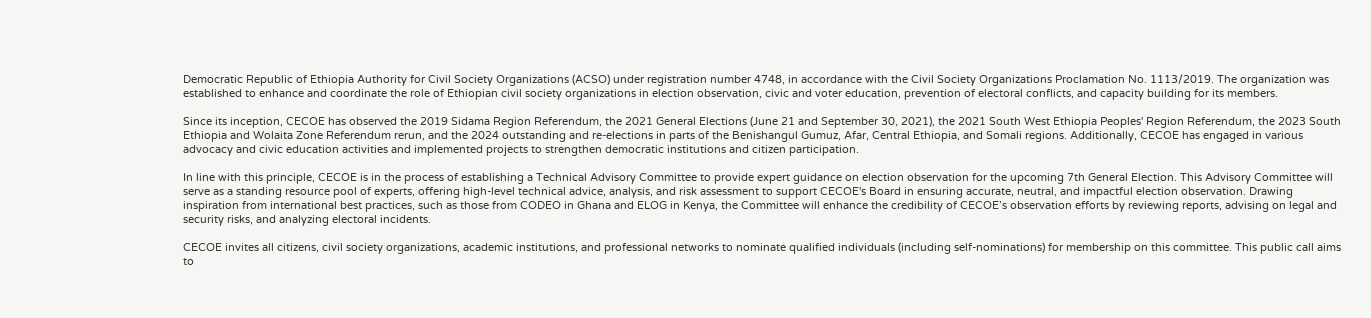Democratic Republic of Ethiopia Authority for Civil Society Organizations (ACSO) under registration number 4748, in accordance with the Civil Society Organizations Proclamation No. 1113/2019. The organization was established to enhance and coordinate the role of Ethiopian civil society organizations in election observation, civic and voter education, prevention of electoral conflicts, and capacity building for its members.

Since its inception, CECOE has observed the 2019 Sidama Region Referendum, the 2021 General Elections (June 21 and September 30, 2021), the 2021 South West Ethiopia Peoples' Region Referendum, the 2023 South Ethiopia and Wolaita Zone Referendum rerun, and the 2024 outstanding and re-elections in parts of the Benishangul Gumuz, Afar, Central Ethiopia, and Somali regions. Additionally, CECOE has engaged in various advocacy and civic education activities and implemented projects to strengthen democratic institutions and citizen participation.

In line with this principle, CECOE is in the process of establishing a Technical Advisory Committee to provide expert guidance on election observation for the upcoming 7th General Election. This Advisory Committee will serve as a standing resource pool of experts, offering high-level technical advice, analysis, and risk assessment to support CECOE's Board in ensuring accurate, neutral, and impactful election observation. Drawing inspiration from international best practices, such as those from CODEO in Ghana and ELOG in Kenya, the Committee will enhance the credibility of CECOE’s observation efforts by reviewing reports, advising on legal and security risks, and analyzing electoral incidents.

CECOE invites all citizens, civil society organizations, academic institutions, and professional networks to nominate qualified individuals (including self-nominations) for membership on this committee. This public call aims to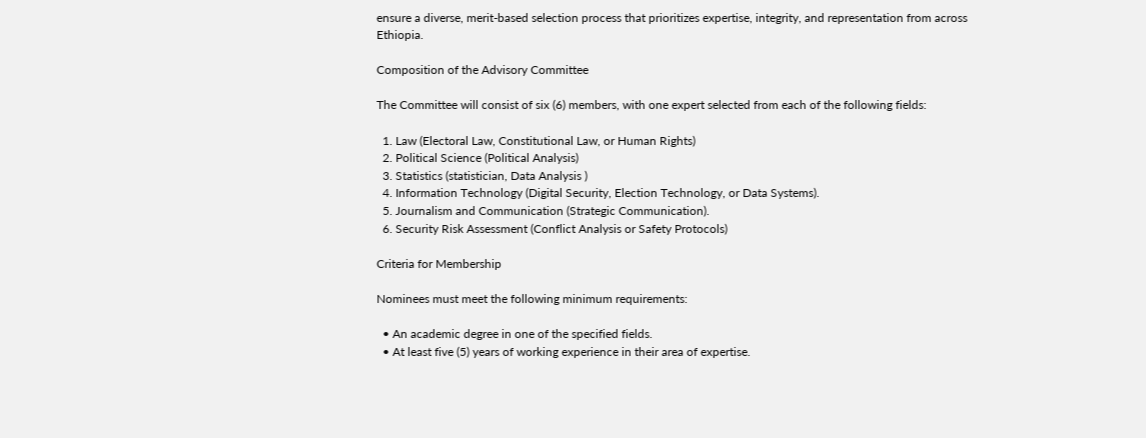ensure a diverse, merit-based selection process that prioritizes expertise, integrity, and representation from across Ethiopia.

Composition of the Advisory Committee

The Committee will consist of six (6) members, with one expert selected from each of the following fields:

  1. Law (Electoral Law, Constitutional Law, or Human Rights)
  2. Political Science (Political Analysis)
  3. Statistics (statistician, Data Analysis )
  4. Information Technology (Digital Security, Election Technology, or Data Systems).
  5. Journalism and Communication (Strategic Communication).
  6. Security Risk Assessment (Conflict Analysis or Safety Protocols)

Criteria for Membership

Nominees must meet the following minimum requirements:

  • An academic degree in one of the specified fields.
  • At least five (5) years of working experience in their area of expertise.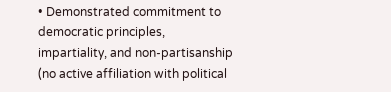• Demonstrated commitment to democratic principles, impartiality, and non-partisanship (no active affiliation with political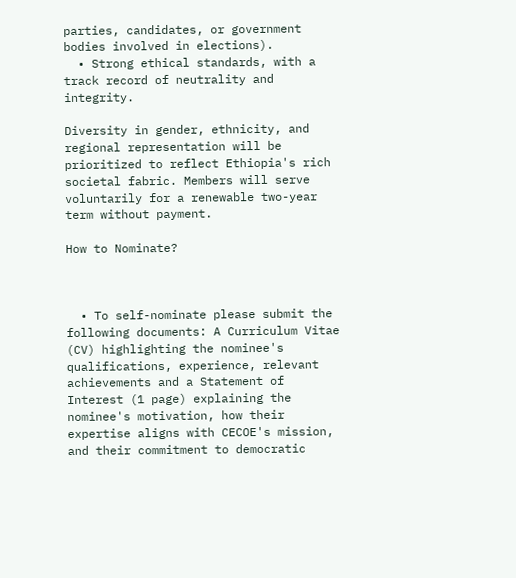parties, candidates, or government bodies involved in elections).
  • Strong ethical standards, with a track record of neutrality and integrity.

Diversity in gender, ethnicity, and regional representation will be prioritized to reflect Ethiopia's rich societal fabric. Members will serve voluntarily for a renewable two-year term without payment.

How to Nominate?



  • To self-nominate please submit the following documents: A Curriculum Vitae (CV) highlighting the nominee's qualifications, experience, relevant achievements and a Statement of Interest (1 page) explaining the nominee's motivation, how their expertise aligns with CECOE's mission, and their commitment to democratic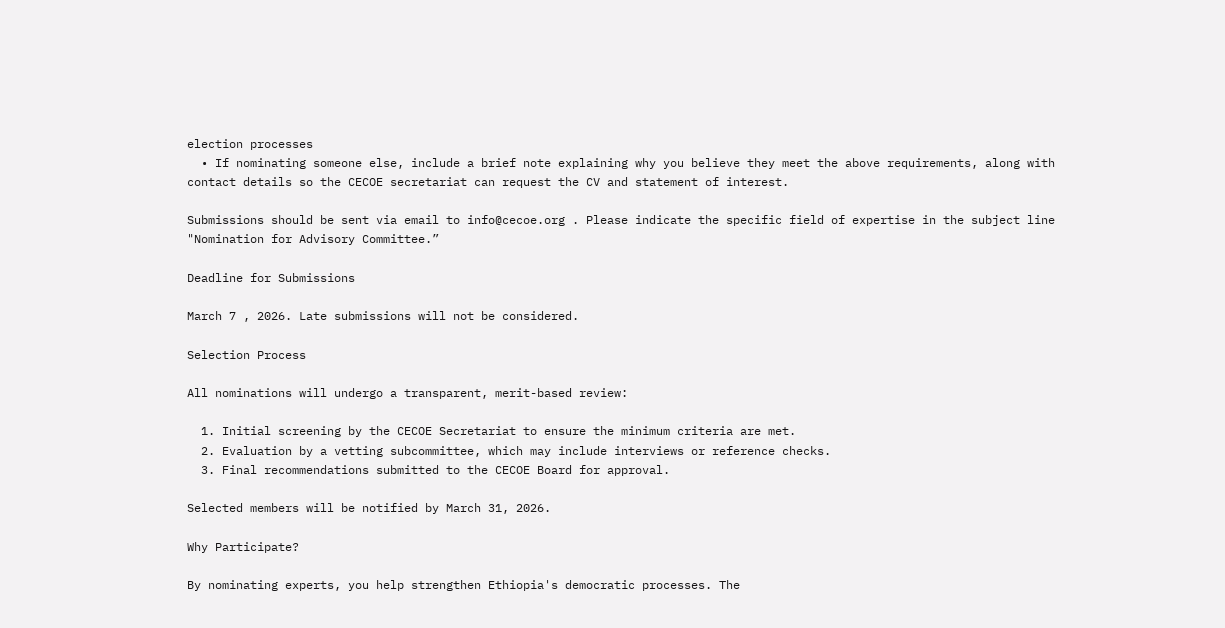election processes
  • If nominating someone else, include a brief note explaining why you believe they meet the above requirements, along with contact details so the CECOE secretariat can request the CV and statement of interest.

Submissions should be sent via email to info@cecoe.org . Please indicate the specific field of expertise in the subject line "Nomination for Advisory Committee.”

Deadline for Submissions

March 7 , 2026. Late submissions will not be considered.

Selection Process

All nominations will undergo a transparent, merit-based review:

  1. Initial screening by the CECOE Secretariat to ensure the minimum criteria are met.
  2. Evaluation by a vetting subcommittee, which may include interviews or reference checks.
  3. Final recommendations submitted to the CECOE Board for approval.

Selected members will be notified by March 31, 2026.

Why Participate?

By nominating experts, you help strengthen Ethiopia's democratic processes. The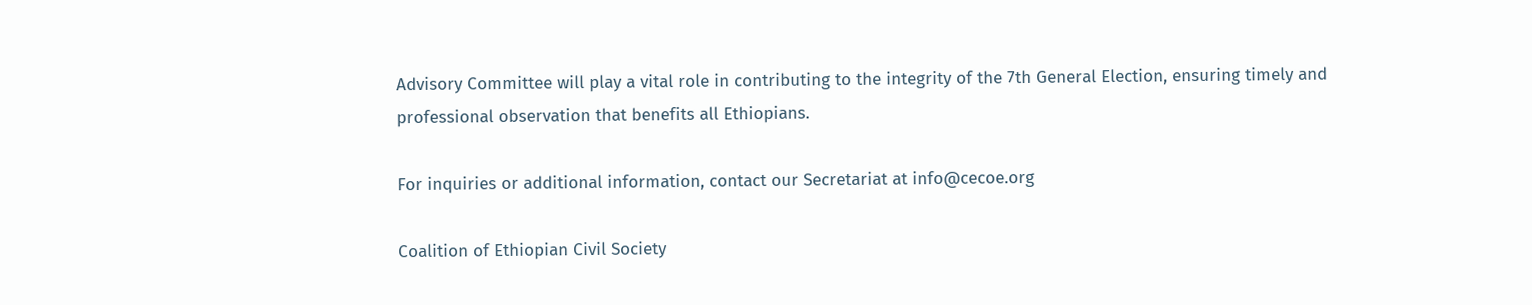Advisory Committee will play a vital role in contributing to the integrity of the 7th General Election, ensuring timely and professional observation that benefits all Ethiopians.

For inquiries or additional information, contact our Secretariat at info@cecoe.org

Coalition of Ethiopian Civil Society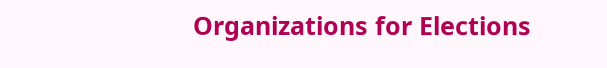Organizations for Elections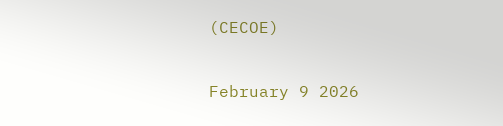(CECOE)

February 9 2026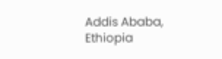Addis Ababa, Ethiopia